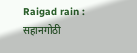Raigad rain : सहानगोठी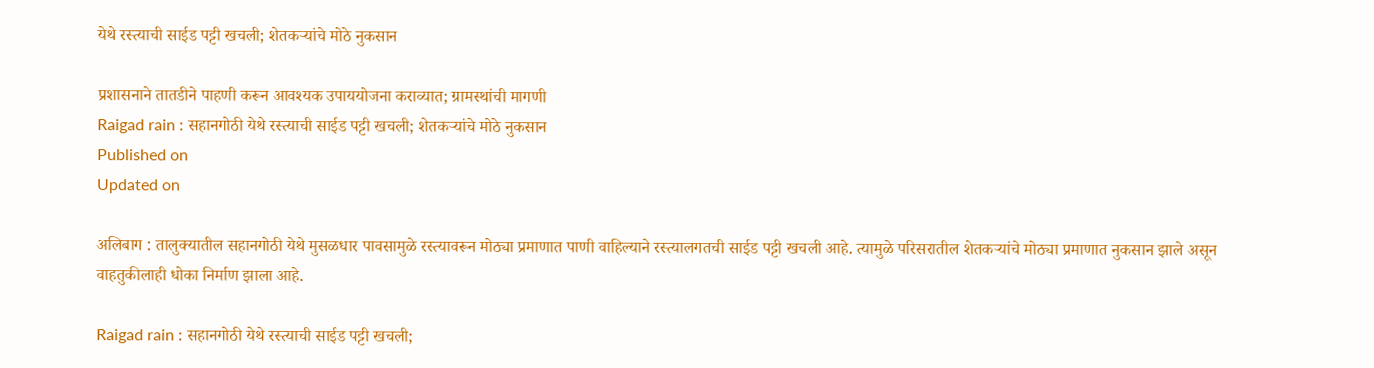येथे रस्त्याची साईड पट्टी खचली; शेतकऱ्यांचे मोठे नुकसान

प्रशासनाने तातडीने पाहणी करून आवश्यक उपाययोजना कराव्यात; ग्रामस्थांची मागणी
Raigad rain : सहानगोठी येथे रस्त्याची साईड पट्टी खचली; शेतकऱ्यांचे मोठे नुकसान
Published on
Updated on

अलिबाग : तालुक्यातील सहानगोठी येथे मुसळधार पावसामुळे रस्त्यावरून मोठ्या प्रमाणात पाणी वाहिल्याने रस्त्यालगतची साईड पट्टी खचली आहे. त्यामुळे परिसरातील शेतकऱ्यांचे मोठ्या प्रमाणात नुकसान झाले असून वाहतुकीलाही धोका निर्माण झाला आहे.

Raigad rain : सहानगोठी येथे रस्त्याची साईड पट्टी खचली;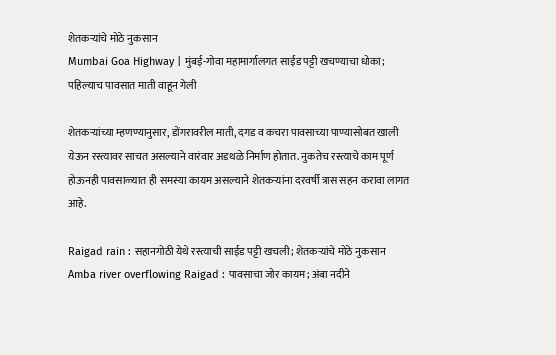शेतकऱ्यांचे मोठे नुकसान
Mumbai Goa Highway | मुंबई-गोवा महामार्गालगत साईड पट्टी खचण्याचा धोका; पहिल्याच पावसात माती वाहून गेली

शेतकऱ्यांच्या म्हणण्यानुसार, डोंगरावरील माती, दगड व कचरा पावसाच्या पाण्यासोबत खाली येऊन रस्त्यावर साचत असल्याने वारंवार अडथळे निर्माण होतात. नुकतेच रस्त्याचे काम पूर्ण होऊनही पावसाळ्यात ही समस्या कायम असल्याने शेतकऱ्यांना दरवर्षी त्रास सहन करावा लागत आहे.

Raigad rain : सहानगोठी येथे रस्त्याची साईड पट्टी खचली; शेतकऱ्यांचे मोठे नुकसान
Amba river overflowing Raigad : पावसाचा जोर कायम; अंबा नदीने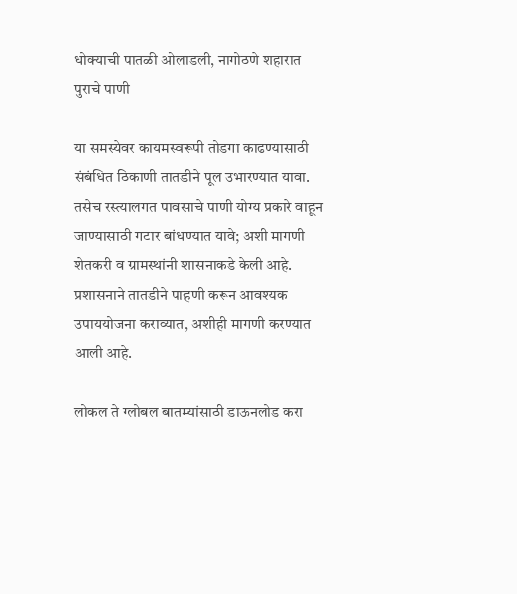धोक्याची पातळी ओलाडली, नागोठणे शहारात पुराचे पाणी

या समस्येवर कायमस्वरूपी तोडगा काढण्यासाठी संबंधित ठिकाणी तातडीने पूल उभारण्यात यावा. तसेच रस्त्यालगत पावसाचे पाणी योग्य प्रकारे वाहून जाण्यासाठी गटार बांधण्यात यावे; अशी मागणी शेतकरी व ग्रामस्थांनी शासनाकडे केली आहे. प्रशासनाने तातडीने पाहणी करून आवश्यक उपाययोजना कराव्यात, अशीही मागणी करण्यात आली आहे.

लोकल ते ग्लोबल बातम्यांसाठी डाऊनलोड करा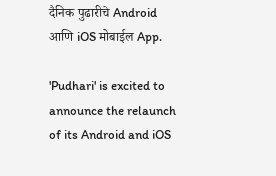दैनिक पुढारीचे Android आणि iOS मोबाईल App.

'Pudhari' is excited to announce the relaunch of its Android and iOS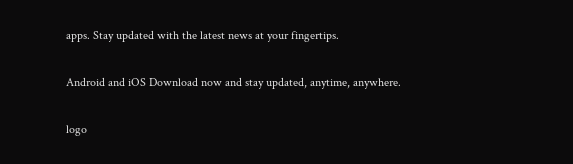apps. Stay updated with the latest news at your fingertips.

Android and iOS Download now and stay updated, anytime, anywhere.

logo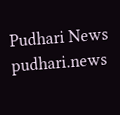Pudhari News
pudhari.news